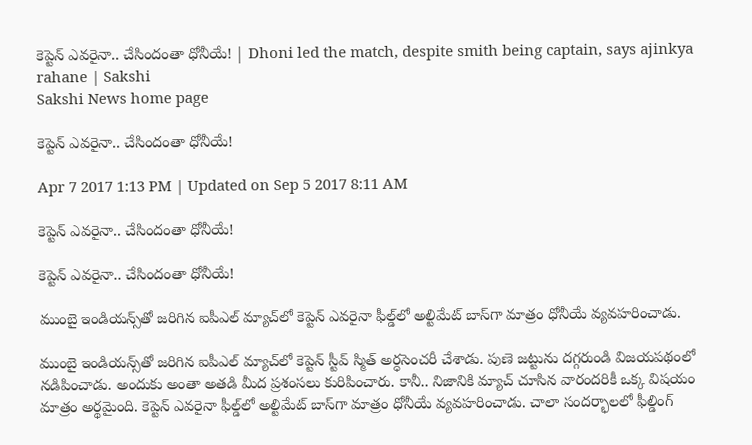కెప్టెన్ ఎవరైనా.. చేసిందంతా ధోనీయే! | Dhoni led the match, despite smith being captain, says ajinkya rahane | Sakshi
Sakshi News home page

కెప్టెన్ ఎవరైనా.. చేసిందంతా ధోనీయే!

Apr 7 2017 1:13 PM | Updated on Sep 5 2017 8:11 AM

కెప్టెన్ ఎవరైనా.. చేసిందంతా ధోనీయే!

కెప్టెన్ ఎవరైనా.. చేసిందంతా ధోనీయే!

ముంబై ఇండియన్స్‌తో జరిగిన ఐపీఎల్ మ్యాచ్‌లో కెప్టెన్ ఎవరైనా ఫీల్డ్‌లో అల్టిమేట్ బాస్‌గా మాత్రం ధోనీయే వ్యవహరించాడు.

ముంబై ఇండియన్స్‌తో జరిగిన ఐపీఎల్ మ్యాచ్‌లో కెప్టెన్ స్టీవ్ స్మిత్ అర్ధసెంచరీ చేశాడు. పుణె జట్టును దగ్గరుండి విజయపథంలో నడిపించాడు. అందుకు అంతా అతడి మీద ప్రశంసలు కురిపించారు. కానీ.. నిజానికి మ్యాచ్ చూసిన వారందరికీ ఒక్క విషయం మాత్రం అర్థమైంది. కెప్టెన్ ఎవరైనా ఫీల్డ్‌లో అల్టిమేట్ బాస్‌గా మాత్రం ధోనీయే వ్యవహరించాడు. చాలా సందర్భాలలో ఫీల్డింగ్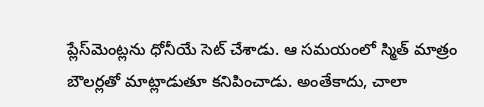ప్లేస్‌మెంట్లను ధోనీయే సెట్ చేశాడు. ఆ సమయంలో స్మిత్ మాత్రం బౌలర్లతో మాట్లాడుతూ కనిపించాడు. అంతేకాదు, చాలా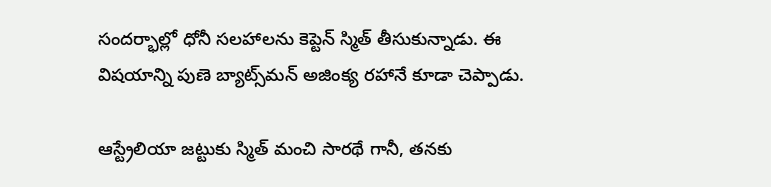సందర్భాల్లో ధోనీ సలహాలను కెప్టెన్ స్మిత్ తీసుకున్నాడు. ఈ విషయాన్ని పుణె బ్యాట్స్‌మన్ అజింక్య రహానే కూడా చెప్పాడు.

ఆస్ట్రేలియా జట్టుకు స్మిత్ మంచి సారథే గానీ, తనకు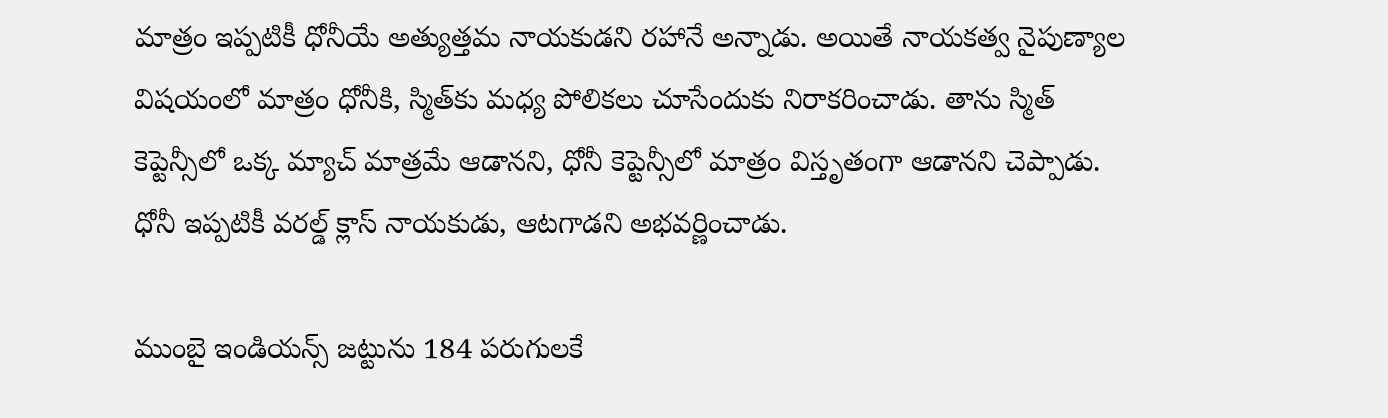మాత్రం ఇప్పటికీ ధోనీయే అత్యుత్తమ నాయకుడని రహానే అన్నాడు. అయితే నాయకత్వ నైపుణ్యాల విషయంలో మాత్రం ధోనీకి, స్మిత్‌కు మధ్య పోలికలు చూసేందుకు నిరాకరించాడు. తాను స్మిత్ కెప్టెన్సీలో ఒక్క మ్యాచ్ మాత్రమే ఆడానని, ధోనీ కెప్టెన్సీలో మాత్రం విస్తృతంగా ఆడానని చెప్పాడు. ధోనీ ఇప్పటికీ వరల్డ్ క్లాస్ నాయకుడు, ఆటగాడని అభవర్ణించాడు.

ముంబై ఇండియన్స్ జట్టును 184 పరుగులకే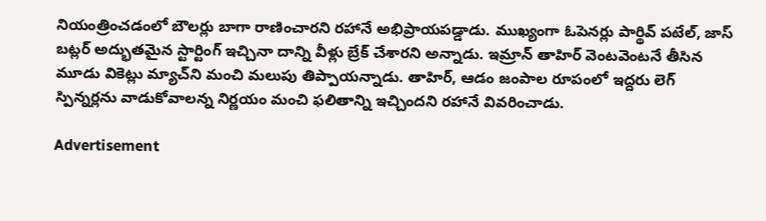నియంత్రించడంలో బౌలర్లు బాగా రాణించారని రహానే అభిప్రాయపడ్డాడు. ముఖ్యంగా ఓపెనర్లు పార్థివ్ పటేల్, జాస్ బట్లర్ అద్భుతమైన స్టార్టింగ్ ఇచ్చినా దాన్ని వీళ్లు బ్రేక్ చేశారని అన్నాడు. ఇమ్రాన్ తాహిర్ వెంటవెంటనే తీసిన మూడు వికెట్లు మ్యాచ్‌ని మంచి మలుపు తిప్పాయన్నాడు. తాహిర్, ఆడం జంపాల రూపంలో ఇద్దరు లెగ్ స్పిన్నర్లను వాడుకోవాలన్న నిర్ణయం మంచి ఫలితాన్ని ఇచ్చిందని రహానే వివరించాడు.

Advertisement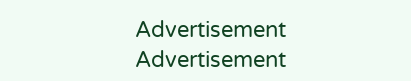Advertisement
Advertisement